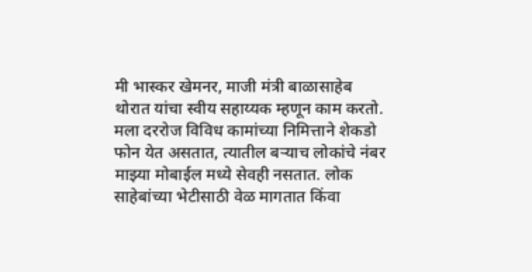मी भास्कर खेमनर, माजी मंत्री बाळासाहेब थोरात यांचा स्वीय सहाय्यक म्हणून काम करतो. मला दररोज विविध कामांच्या निमित्ताने शेकडो फोन येत असतात, त्यातील बऱ्याच लोकांचे नंबर माझ्या मोबाईल मध्ये सेवही नसतात. लोक साहेबांच्या भेटीसाठी वेळ मागतात किंवा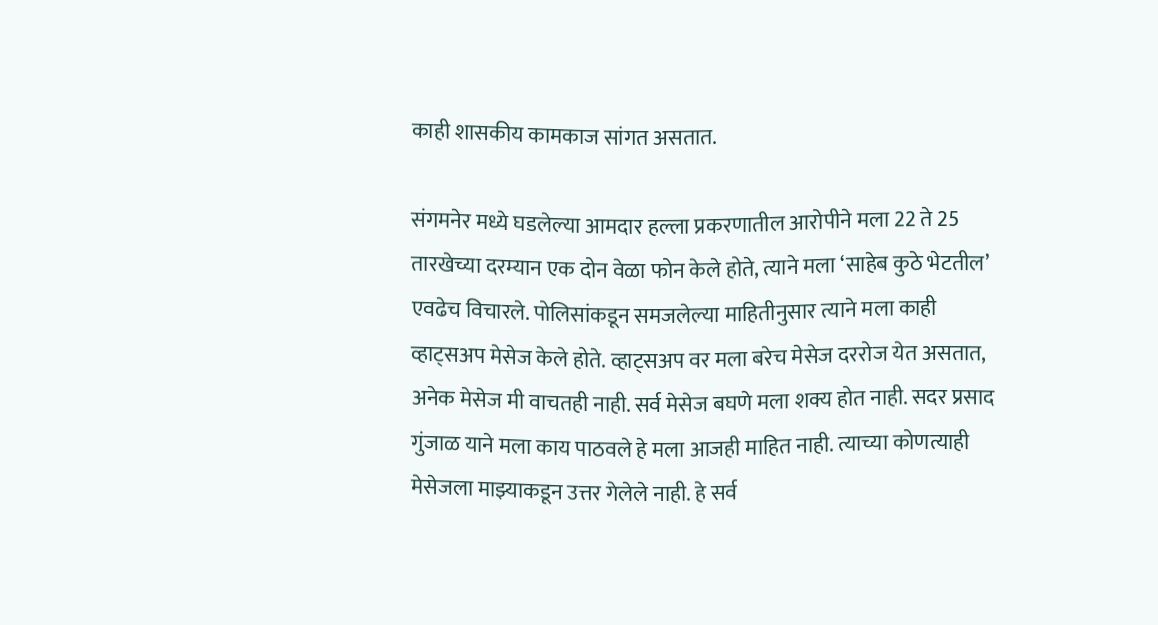काही शासकीय कामकाज सांगत असतात.

संगमनेर मध्ये घडलेल्या आमदार हल्ला प्रकरणातील आरोपीने मला 22 ते 25 तारखेच्या दरम्यान एक दोन वेळा फोन केले होते, त्याने मला ‘साहेब कुठे भेटतील’ एवढेच विचारले. पोलिसांकडून समजलेल्या माहितीनुसार त्याने मला काही व्हाट्सअप मेसेज केले होते. व्हाट्सअप वर मला बरेच मेसेज दररोज येत असतात, अनेक मेसेज मी वाचतही नाही. सर्व मेसेज बघणे मला शक्य होत नाही. सदर प्रसाद गुंजाळ याने मला काय पाठवले हे मला आजही माहित नाही. त्याच्या कोणत्याही मेसेजला माझ्याकडून उत्तर गेलेले नाही. हे सर्व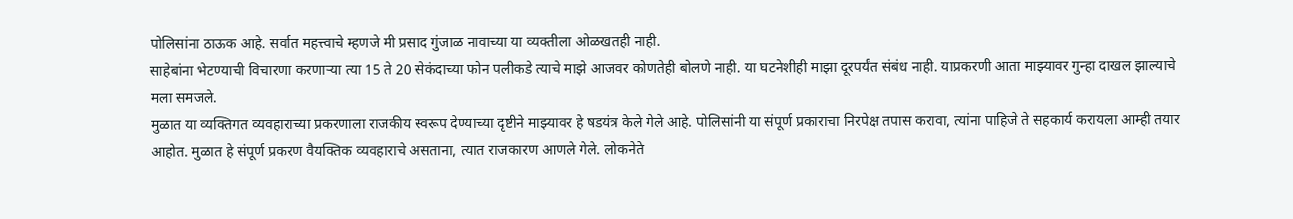पोलिसांना ठाऊक आहे. सर्वात महत्त्वाचे म्हणजे मी प्रसाद गुंजाळ नावाच्या या व्यक्तीला ओळखतही नाही.
साहेबांना भेटण्याची विचारणा करणाऱ्या त्या 15 ते 20 सेकंदाच्या फोन पलीकडे त्याचे माझे आजवर कोणतेही बोलणे नाही. या घटनेशीही माझा दूरपर्यंत संबंध नाही. याप्रकरणी आता माझ्यावर गुन्हा दाखल झाल्याचे मला समजले.
मुळात या व्यक्तिगत व्यवहाराच्या प्रकरणाला राजकीय स्वरूप देण्याच्या दृष्टीने माझ्यावर हे षडयंत्र केले गेले आहे. पोलिसांनी या संपूर्ण प्रकाराचा निरपेक्ष तपास करावा, त्यांना पाहिजे ते सहकार्य करायला आम्ही तयार आहोत. मुळात हे संपूर्ण प्रकरण वैयक्तिक व्यवहाराचे असताना, त्यात राजकारण आणले गेले. लोकनेते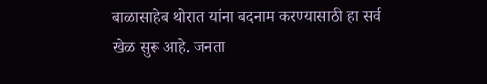बाळासाहेब थोरात यांना बदनाम करण्यासाठी हा सर्व खेळ सुरू आहे. जनता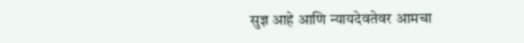सुज्ञ आहे आणि न्यायदेवतेवर आमचा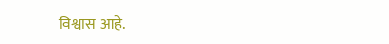विश्वास आहे.